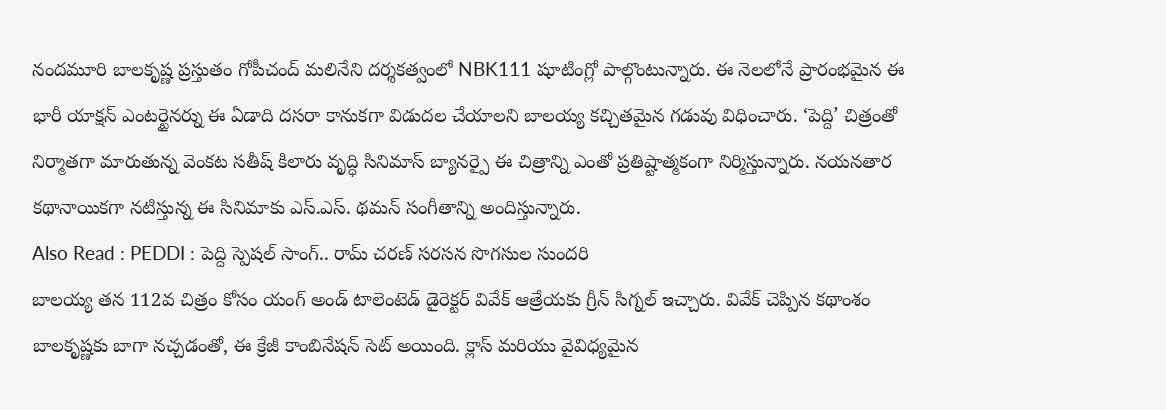నందమూరి బాలకృష్ణ ప్రస్తుతం గోపీచంద్ మలినేని దర్శకత్వంలో NBK111 షూటింగ్లో పాల్గొంటున్నారు. ఈ నెలలోనే ప్రారంభమైన ఈ భారీ యాక్షన్ ఎంటర్టైనర్ను ఈ ఏడాది దసరా కానుకగా విడుదల చేయాలని బాలయ్య కచ్చితమైన గడువు విధించారు. ‘పెద్ది’ చిత్రంతో నిర్మాతగా మారుతున్న వెంకట సతీష్ కిలారు వృద్ధి సినిమాస్ బ్యానర్పై ఈ చిత్రాన్ని ఎంతో ప్రతిష్టాత్మకంగా నిర్మిస్తున్నారు. నయనతార కథానాయికగా నటిస్తున్న ఈ సినిమాకు ఎస్.ఎస్. థమన్ సంగీతాన్ని అందిస్తున్నారు.
Also Read : PEDDI : పెద్ది స్పెషల్ సాంగ్.. రామ్ చరణ్ సరసన సొగసుల సుందరి
బాలయ్య తన 112వ చిత్రం కోసం యంగ్ అండ్ టాలెంటెడ్ డైరెక్టర్ వివేక్ ఆత్రేయకు గ్రీన్ సిగ్నల్ ఇచ్చారు. వివేక్ చెప్పిన కథాంశం బాలకృష్ణకు బాగా నచ్చడంతో, ఈ క్రేజీ కాంబినేషన్ సెట్ అయింది. క్లాస్ మరియు వైవిధ్యమైన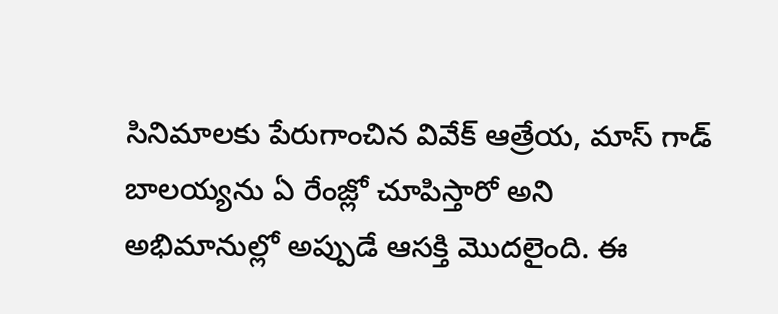సినిమాలకు పేరుగాంచిన వివేక్ ఆత్రేయ, మాస్ గాడ్ బాలయ్యను ఏ రేంజ్లో చూపిస్తారో అని అభిమానుల్లో అప్పుడే ఆసక్తి మొదలైంది. ఈ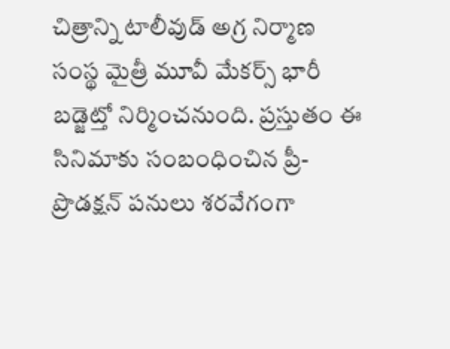చిత్రాన్ని టాలీవుడ్ అగ్ర నిర్మాణ సంస్థ మైత్రీ మూవీ మేకర్స్ భారీ బడ్జెట్తో నిర్మించనుంది. ప్రస్తుతం ఈ సినిమాకు సంబంధించిన ప్రీ-ప్రొడక్షన్ పనులు శరవేగంగా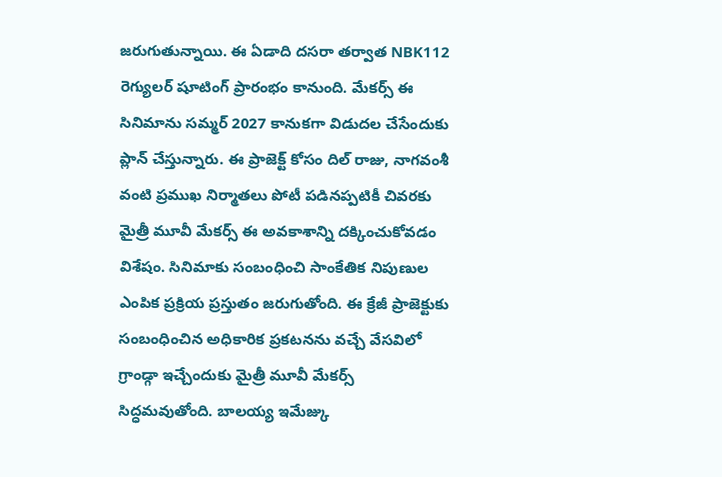జరుగుతున్నాయి. ఈ ఏడాది దసరా తర్వాత NBK112 రెగ్యులర్ షూటింగ్ ప్రారంభం కానుంది. మేకర్స్ ఈ సినిమాను సమ్మర్ 2027 కానుకగా విడుదల చేసేందుకు ప్లాన్ చేస్తున్నారు. ఈ ప్రాజెక్ట్ కోసం దిల్ రాజు, నాగవంశీ వంటి ప్రముఖ నిర్మాతలు పోటీ పడినప్పటికీ చివరకు మైత్రీ మూవీ మేకర్స్ ఈ అవకాశాన్ని దక్కించుకోవడం విశేషం. సినిమాకు సంబంధించి సాంకేతిక నిపుణుల ఎంపిక ప్రక్రియ ప్రస్తుతం జరుగుతోంది. ఈ క్రేజీ ప్రాజెక్టుకు సంబంధించిన అధికారిక ప్రకటనను వచ్చే వేసవిలో గ్రాండ్గా ఇచ్చేందుకు మైత్రీ మూవీ మేకర్స్ సిద్ధమవుతోంది. బాలయ్య ఇమేజ్కు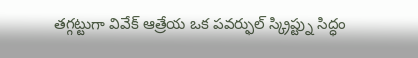తగ్గట్టుగా వివేక్ ఆత్రేయ ఒక పవర్ఫుల్ స్క్రిప్ట్ను సిద్ధం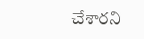చేశారని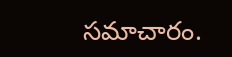సమాచారం.